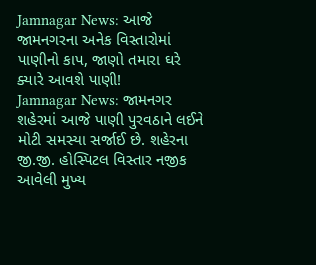Jamnagar News: આજે જામનગરના અનેક વિસ્તારોમાં પાણીનો કાપ, જાણો તમારા ઘરે ક્યારે આવશે પાણી!
Jamnagar News: જામનગર શહેરમાં આજે પાણી પુરવઠાને લઈને મોટી સમસ્યા સર્જાઈ છે. શહેરના જી.જી. હોસ્પિટલ વિસ્તાર નજીક આવેલી મુખ્ય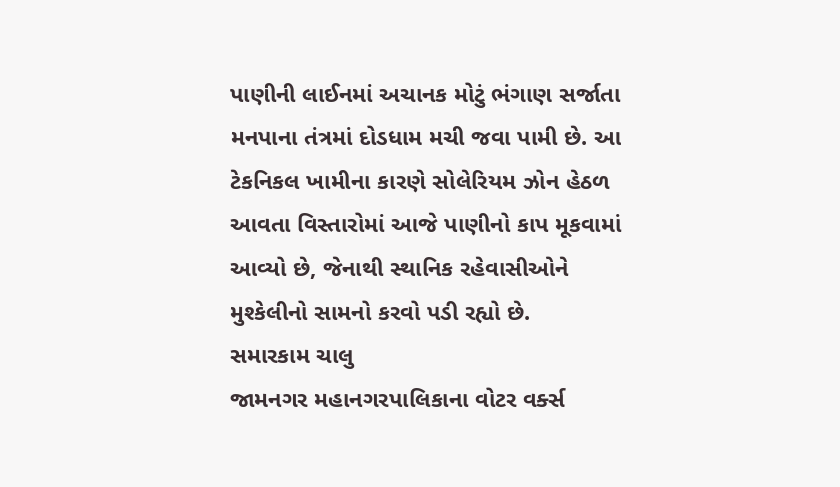પાણીની લાઈનમાં અચાનક મોટું ભંગાણ સર્જાતા મનપાના તંત્રમાં દોડધામ મચી જવા પામી છે. આ ટેકનિકલ ખામીના કારણે સોલેરિયમ ઝોન હેઠળ આવતા વિસ્તારોમાં આજે પાણીનો કાપ મૂકવામાં આવ્યો છે, જેનાથી સ્થાનિક રહેવાસીઓને મુશ્કેલીનો સામનો કરવો પડી રહ્યો છે.
સમારકામ ચાલુ
જામનગર મહાનગરપાલિકાના વોટર વર્ક્સ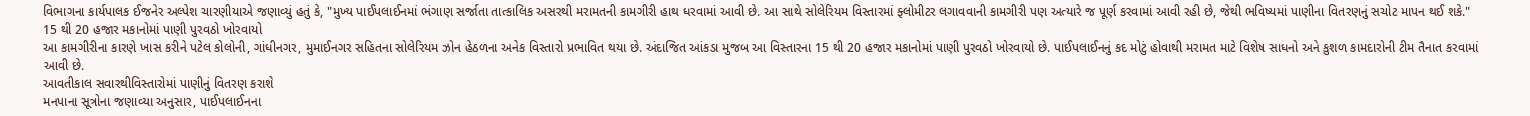વિભાગના કાર્યપાલક ઈજનેર અલ્પેશ ચારણીયાએ જણાવ્યું હતું કે, "મુખ્ય પાઈપલાઈનમાં ભંગાણ સર્જાતા તાત્કાલિક અસરથી મરામતની કામગીરી હાથ ધરવામાં આવી છે. આ સાથે સોલેરિયમ વિસ્તારમાં ફ્લોમીટર લગાવવાની કામગીરી પણ અત્યારે જ પૂર્ણ કરવામાં આવી રહી છે, જેથી ભવિષ્યમાં પાણીના વિતરણનું સચોટ માપન થઈ શકે."
15 થી 20 હજાર મકાનોમાં પાણી પુરવઠો ખોરવાયો
આ કામગીરીના કારણે ખાસ કરીને પટેલ કોલોની, ગાંધીનગર, મુમાઈનગર સહિતના સોલેરિયમ ઝોન હેઠળના અનેક વિસ્તારો પ્રભાવિત થયા છે. અંદાજિત આંકડા મુજબ આ વિસ્તારના 15 થી 20 હજાર મકાનોમાં પાણી પુરવઠો ખોરવાયો છે. પાઈપલાઈનનું કદ મોટું હોવાથી મરામત માટે વિશેષ સાધનો અને કુશળ કામદારોની ટીમ તૈનાત કરવામાં આવી છે.
આવતીકાલ સવારથીવિસ્તારોમાં પાણીનું વિતરણ કરાશે
મનપાના સૂત્રોના જણાવ્યા અનુસાર, પાઈપલાઈનના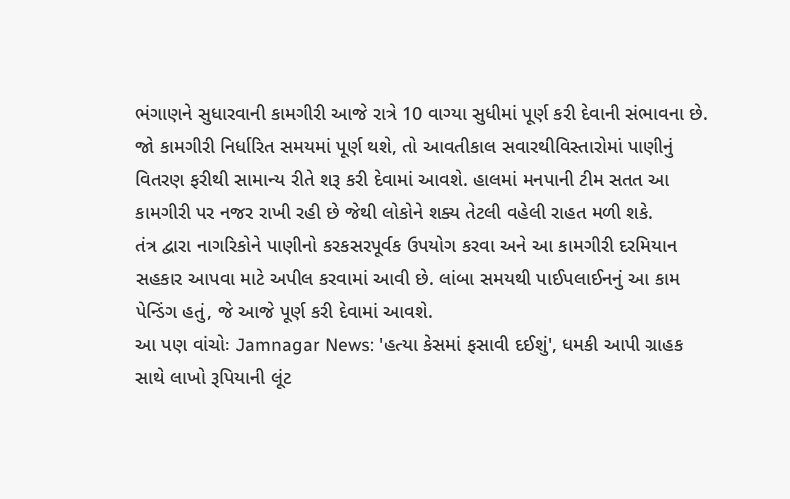ભંગાણને સુધારવાની કામગીરી આજે રાત્રે 10 વાગ્યા સુધીમાં પૂર્ણ કરી દેવાની સંભાવના છે. જો કામગીરી નિર્ધારિત સમયમાં પૂર્ણ થશે, તો આવતીકાલ સવારથીવિસ્તારોમાં પાણીનું વિતરણ ફરીથી સામાન્ય રીતે શરૂ કરી દેવામાં આવશે. હાલમાં મનપાની ટીમ સતત આ કામગીરી પર નજર રાખી રહી છે જેથી લોકોને શક્ય તેટલી વહેલી રાહત મળી શકે.
તંત્ર દ્વારા નાગરિકોને પાણીનો કરકસરપૂર્વક ઉપયોગ કરવા અને આ કામગીરી દરમિયાન સહકાર આપવા માટે અપીલ કરવામાં આવી છે. લાંબા સમયથી પાઈપલાઈનનું આ કામ પેન્ડિંગ હતું, જે આજે પૂર્ણ કરી દેવામાં આવશે.
આ પણ વાંચોઃ Jamnagar News: 'હત્યા કેસમાં ફસાવી દઈશું', ધમકી આપી ગ્રાહક સાથે લાખો રૂપિયાની લૂંટ